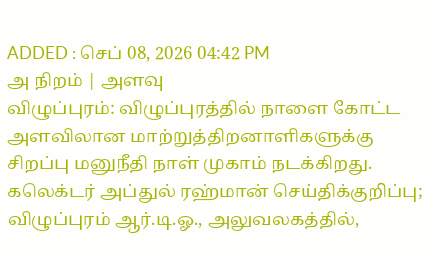ADDED : செப் 08, 2026 04:42 PM
அ நிறம் | அளவு
விழுப்புரம்: விழுப்புரத்தில் நாளை கோட்ட அளவிலான மாற்றுத்திறனாளிகளுக்கு சிறப்பு மனுநீதி நாள் முகாம் நடக்கிறது.
கலெக்டர் அப்துல் ரஹ்மான் செய்திக்குறிப்பு;
விழுப்புரம் ஆர்.டி.ஓ., அலுவலகத்தில்,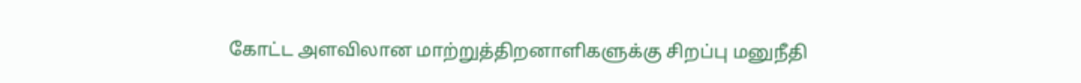கோட்ட அளவிலான மாற்றுத்திறனாளிகளுக்கு சிறப்பு மனுநீதி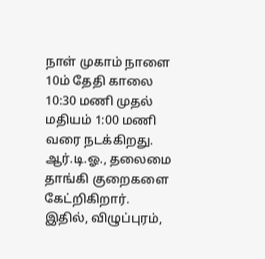நாள் முகாம் நாளை 10ம் தேதி காலை 10:30 மணி முதல் மதியம் 1:00 மணி வரை நடக்கிறது.
ஆர்.டி.ஓ., தலைமை தாங்கி குறைகளை கேட்றிகிறார். இதில், விழுப்புரம்,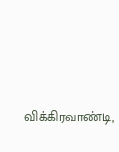விக்கிரவாண்டி,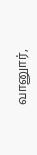வானுார்,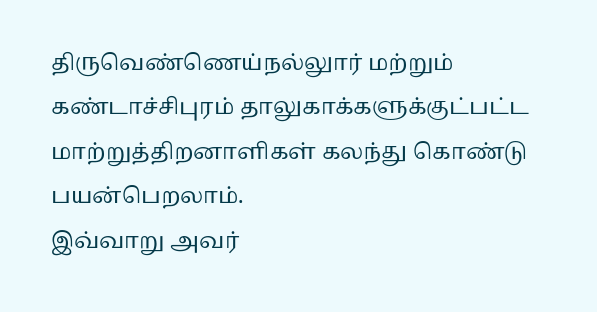திருவெண்ணெய்நல்லுார் மற்றும் கண்டாச்சிபுரம் தாலுகாக்களுக்குட்பட்ட மாற்றுத்திறனாளிகள் கலந்து கொண்டு பயன்பெறலாம்.
இவ்வாறு அவர்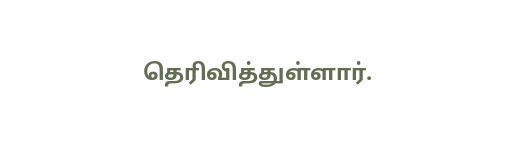தெரிவித்துள்ளார்.